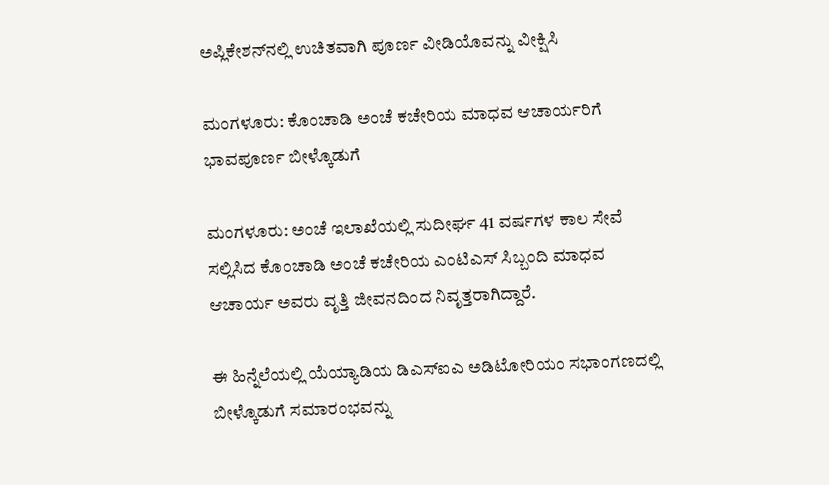ಅಪ್ಲಿಕೇಶನ್‌ನಲ್ಲಿ ಉಚಿತವಾಗಿ ಪೂರ್ಣ ವೀಡಿಯೊವನ್ನು ವೀಕ್ಷಿಸಿ

ಮಂಗಳೂರು: ಕೊಂಚಾಡಿ ಅಂಚೆ ಕಚೇರಿಯ ಮಾಧವ ಆಚಾರ್ಯರಿಗೆ ಭಾವಪೂರ್ಣ ಬೀಳ್ಕೊಡುಗೆ

ಮಂಗಳೂರು: ಅಂಚೆ ಇಲಾಖೆಯಲ್ಲಿ ಸುದೀರ್ಘ 41 ವರ್ಷಗಳ ಕಾಲ ಸೇವೆ ಸಲ್ಲಿಸಿದ ಕೊಂಚಾಡಿ ಅಂಚೆ ಕಚೇರಿಯ ಎಂಟಿಎಸ್ ಸಿಬ್ಬಂದಿ ಮಾಧವ ಆಚಾರ್ಯ ಅವರು ವೃತ್ತಿ ಜೀವನದಿಂದ ನಿವೃತ್ತರಾಗಿದ್ದಾರೆ.

ಈ ಹಿನ್ನೆಲೆಯಲ್ಲಿ ಯೆಯ್ಯಾಡಿಯ ಡಿಎಸ್‌ಐಎ ಅಡಿಟೋರಿಯಂ ಸಭಾಂಗಣದಲ್ಲಿ ಬೀಳ್ಕೊಡುಗೆ ಸಮಾರಂಭವನ್ನು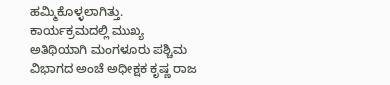ಹಮ್ಮಿಕೊಳ್ಳಲಾಗಿತ್ತು. ಕಾರ್ಯಕ್ರಮದಲ್ಲಿ ಮುಖ್ಯ ಅತಿಥಿಯಾಗಿ ಮಂಗಳೂರು ಪಶ್ಚಿಮ ವಿಭಾಗದ ಅಂಚೆ ಅಧೀಕ್ಷಕ ಕೃಷ್ಣ ರಾಜ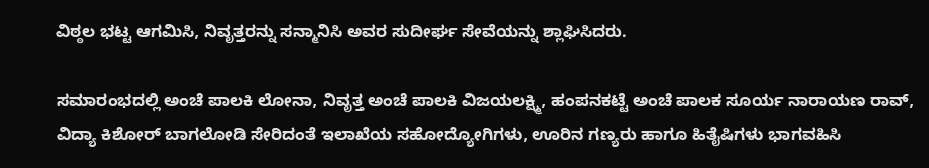ವಿಠ್ಠಲ ಭಟ್ಟ ಆಗಮಿಸಿ, ನಿವೃತ್ತರನ್ನು ಸನ್ಮಾನಿಸಿ ಅವರ ಸುದೀರ್ಘ ಸೇವೆಯನ್ನು ಶ್ಲಾಘಿಸಿದರು.

ಸಮಾರಂಭದಲ್ಲಿ ಅಂಚೆ ಪಾಲಕಿ ಲೋನಾ, ನಿವೃತ್ತ ಅಂಚೆ ಪಾಲಕಿ ವಿಜಯಲಕ್ಷ್ಮಿ, ಹಂಪನಕಟ್ಟೆ ಅಂಚೆ ಪಾಲಕ ಸೂರ್ಯ ನಾರಾಯಣ ರಾವ್, ವಿದ್ಯಾ ಕಿಶೋರ್ ಬಾಗಲೋಡಿ ಸೇರಿದಂತೆ ಇಲಾಖೆಯ ಸಹೋದ್ಯೋಗಿಗಳು, ಊರಿನ ಗಣ್ಯರು ಹಾಗೂ ಹಿತೈಷಿಗಳು ಭಾಗವಹಿಸಿ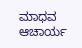ಮಾಧವ ಆಚಾರ್ಯ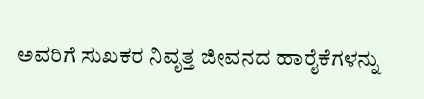ಅವರಿಗೆ ಸುಖಕರ ನಿವೃತ್ತ ಜೀವನದ ಹಾರೈಕೆಗಳನ್ನು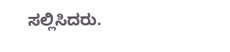ಸಲ್ಲಿಸಿದರು.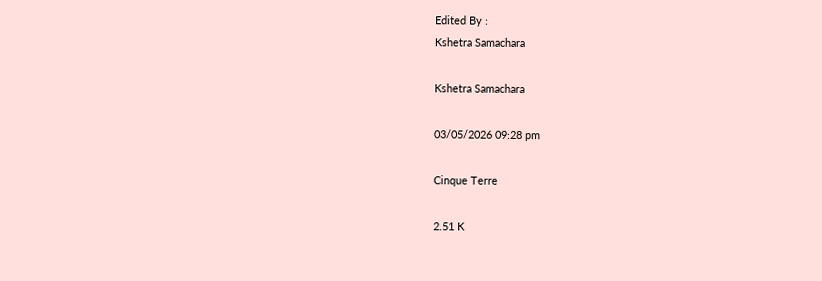Edited By :
Kshetra Samachara

Kshetra Samachara

03/05/2026 09:28 pm

Cinque Terre

2.51 K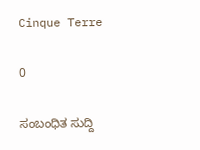Cinque Terre

0

ಸಂಬಂಧಿತ ಸುದ್ದಿ